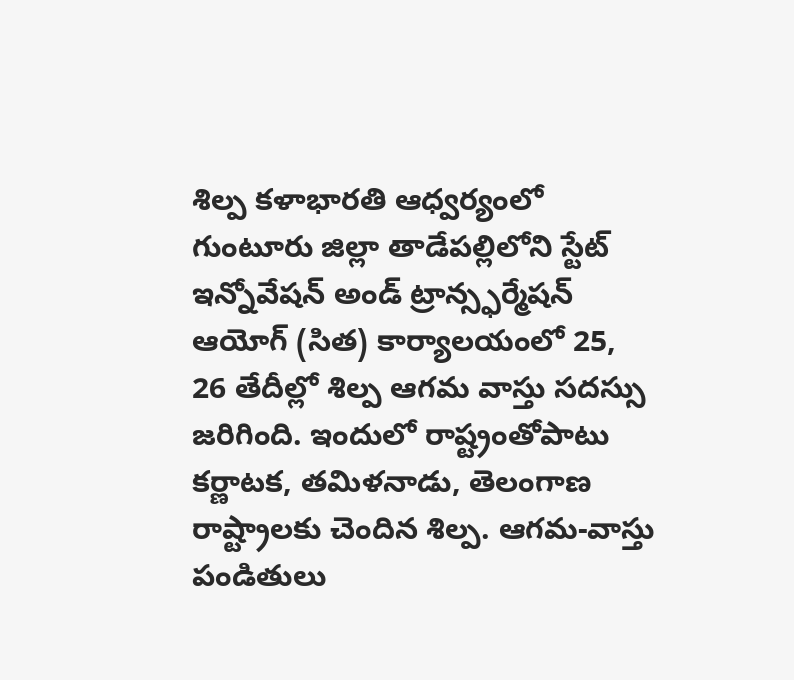శిల్ప కళాభారతి ఆధ్వర్యంలో గుంటూరు జిల్లా తాడేపల్లిలోని స్టేట్ ఇన్నోవేషన్ అండ్ ట్రాన్స్ఫర్మేషన్ ఆయోగ్ (సిత) కార్యాలయంలో 25, 26 తేదీల్లో శిల్ప ఆగమ వాస్తు సదస్సు జరిగింది. ఇందులో రాష్ట్రంతోపాటు కర్ణాటక, తమిళనాడు, తెలంగాణ రాష్ట్రాలకు చెందిన శిల్ప. ఆగమ-వాస్తు పండితులు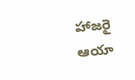హాజరై ఆయా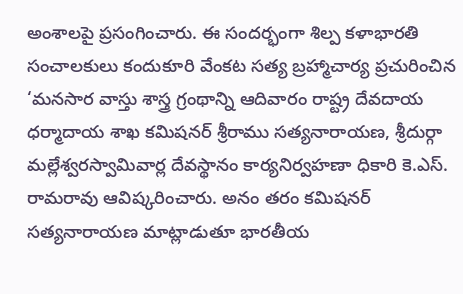అంశాలపై ప్రసంగించారు. ఈ సందర్భంగా శిల్ప కళాభారతి సంచాలకులు కందుకూరి వేంకట సత్య బ్రహ్మాచార్య ప్రచురించిన ‘మనసార వాస్తు శాస్త్ర గ్రంథాన్ని ఆదివారం రాష్ట్ర దేవదాయ ధర్మాదాయ శాఖ కమిషనర్ శ్రీరాము సత్యనారాయణ, శ్రీదుర్గా మల్లేశ్వరస్వామివార్ల దేవస్థానం కార్యనిర్వహణా ధికారి కె.ఎస్. రామరావు ఆవిష్కరించారు. అనం తరం కమిషనర్ సత్యనారాయణ మాట్లాడుతూ భారతీయ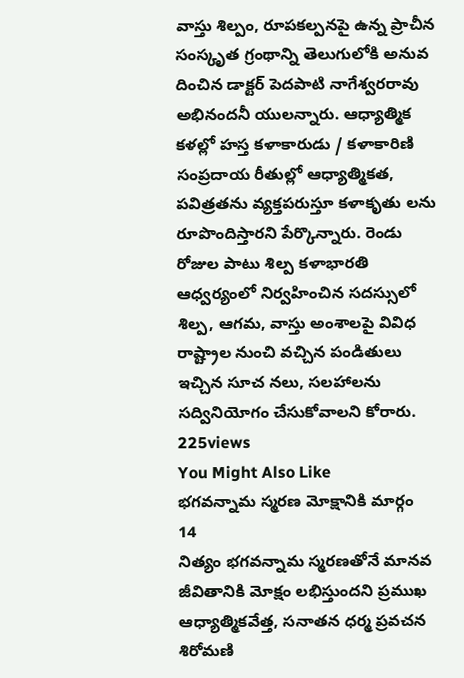వాస్తు శిల్పం, రూపకల్పనపై ఉన్న ప్రాచీన సంస్కృత గ్రంథాన్ని తెలుగులోకి అనువ దించిన డాక్టర్ పెదపాటి నాగేశ్వరరావు అభినందనీ యులన్నారు. ఆధ్యాత్మిక కళల్లో హస్త కళాకారుడు / కళాకారిణి సంప్రదాయ రీతుల్లో ఆధ్యాత్మికత, పవిత్రతను వ్యక్తపరుస్తూ కళాకృతు లను రూపొందిస్తారని పేర్కొన్నారు. రెండు రోజుల పాటు శిల్ప కళాభారతి ఆధ్వర్యంలో నిర్వహించిన సదస్సులో శిల్ప, ఆగమ, వాస్తు అంశాలపై వివిధ రాష్ట్రాల నుంచి వచ్చిన పండితులు ఇచ్చిన సూచ నలు, సలహాలను సద్వినియోగం చేసుకోవాలని కోరారు.
225views
You Might Also Like
భగవన్నామ స్మరణ మోక్షానికి మార్గం
14
నిత్యం భగవన్నామ స్మరణతోనే మానవ జీవితానికి మోక్షం లభిస్తుందని ప్రముఖ ఆధ్యాత్మికవేత్త, సనాతన ధర్మ ప్రవచన శిరోమణి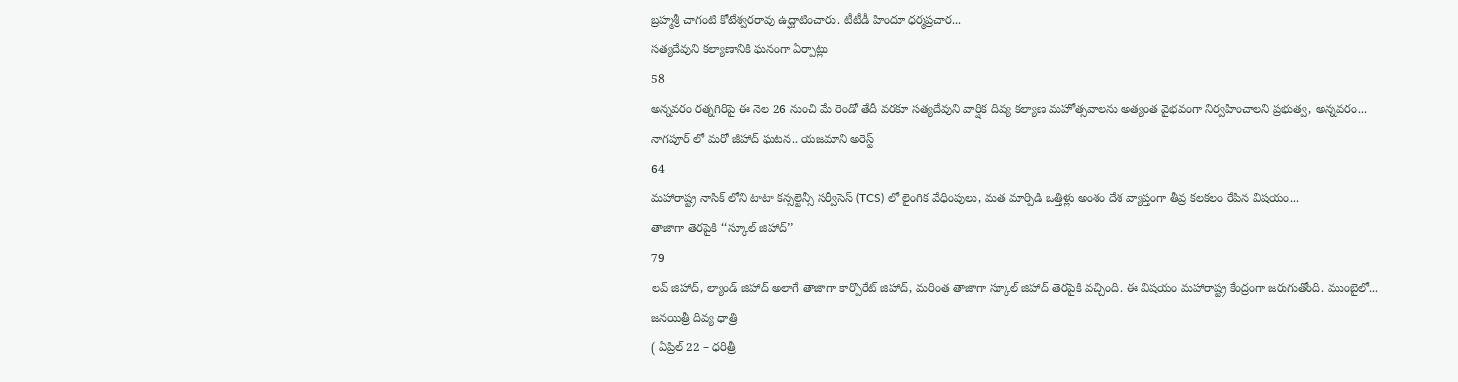బ్రహ్మశ్రీ చాగంటి కోటేశ్వరరావు ఉద్ఘాటించారు. టీటీడీ హిందూ ధర్మప్రచార...
సత్యదేవుని కల్యాణానికి ఘనంగా ఏర్పాట్లు
58
అన్నవరం రత్నగిరిపై ఈ నెల 26 నుంచి మే రెండో తేదీ వరకూ సత్యదేవుని వార్షిక దివ్య కల్యాణ మహోత్సవాలను అత్యంత వైభవంగా నిర్వహించాలని ప్రభుత్వ, అన్నవరం...
నాగపూర్ లో మరో జీహాద్ ఘటన.. యజమాని అరెస్ట్
64
మహారాష్ట్ర నాసిక్ లోని టాటా కన్సల్టెన్సీ సర్వీసెస్ (TCS) లో లైంగిక వేధింపులు, మత మార్పిడి ఒత్తిళ్లు అంశం దేశ వ్యాప్తంగా తీవ్ర కలకలం రేపిన విషయం...
తాజాగా తెరపైకి ‘‘స్కూల్ జిహాద్’’
79
లవ్ జిహాద్, ల్యాండ్ జిహాద్ అలాగే తాజాగా కార్పొరేట్ జిహాద్, మరింత తాజాగా స్కూల్ జిహాద్ తెరపైకి వచ్చింది. ఈ విషయం మహారాష్ట్ర కేంద్రంగా జరుగుతోంది. ముంబైలో...
జనయిత్రీ దివ్య ధాత్రి
( ఏప్రిల్ 22 – ధరిత్రీ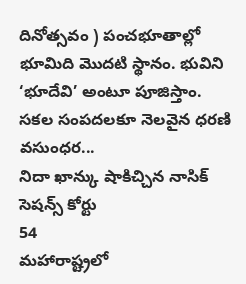దినోత్సవం ) పంచభూతాల్లో భూమిది మొదటి స్థానం. భువిని ‘భూదేవి’ అంటూ పూజిస్తాం. సకల సంపదలకూ నెలవైన ధరణి వసుంధర...
నిదా ఖాన్కు షాకిచ్చిన నాసిక్ సెషన్స్ కోర్టు
54
మహారాష్ట్రలో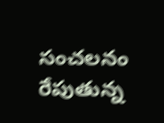సంచలనం రేపుతున్న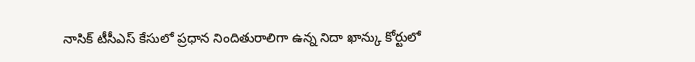నాసిక్ టీసీఎస్ కేసులో ప్రధాన నిందితురాలిగా ఉన్న నిదా ఖాన్కు కోర్టులో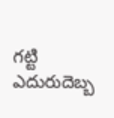గట్టి ఎదురుదెబ్బ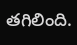తగిలింది.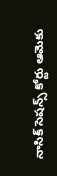నాసిక్ సెషన్స్ కోర్టు ఆమెకు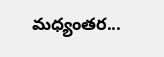మధ్యంతర...